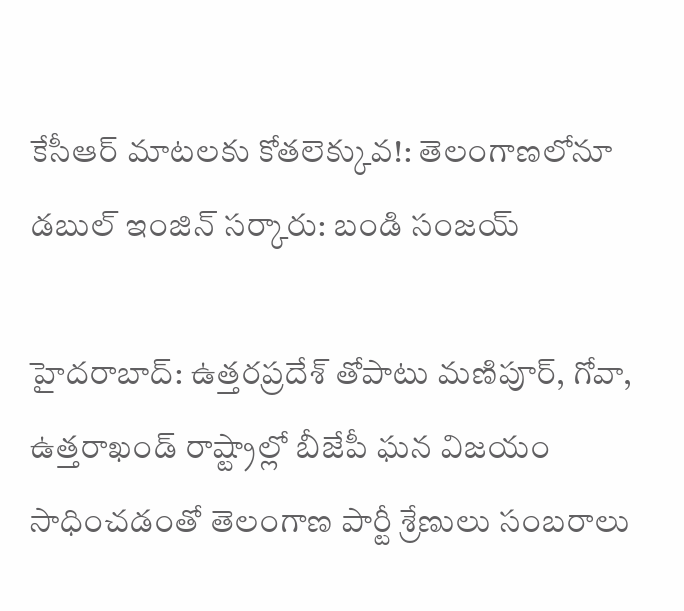కేసీఆర్ మాటలకు కోతలెక్కువ!: తెలంగాణలోనూ డబుల్ ఇంజిన్ సర్కారు: బండి సంజయ్

హైదరాబాద్: ఉత్తరప్రదేశ్ తోపాటు మణిపూర్, గోవా, ఉత్తరాఖండ్ రాష్ట్రాల్లో బీజేపీ ఘన విజయం సాధించడంతో తెలంగాణ పార్టీ శ్రేణులు సంబరాలు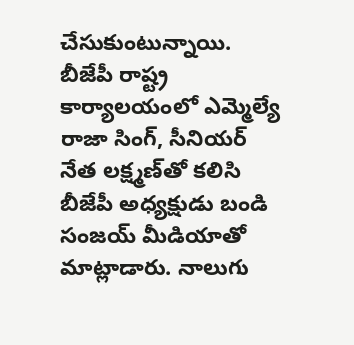చేసుకుంటున్నాయి. బీజేపీ రాష్ట్ర కార్యాలయంలో ఎమ్మెల్యే రాజా సింగ్, సీనియర్ నేత లక్ష్మణ్‌తో కలిసి బీజేపీ అధ్యక్షుడు బండి సంజయ్ మీడియాతో మాట్లాడారు. నాలుగు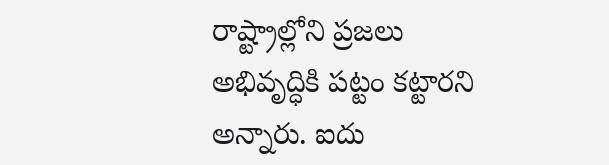రాష్ట్రాల్లోని ప్రజలు అభివృద్ధికి పట్టం కట్టారని అన్నారు. ఐదు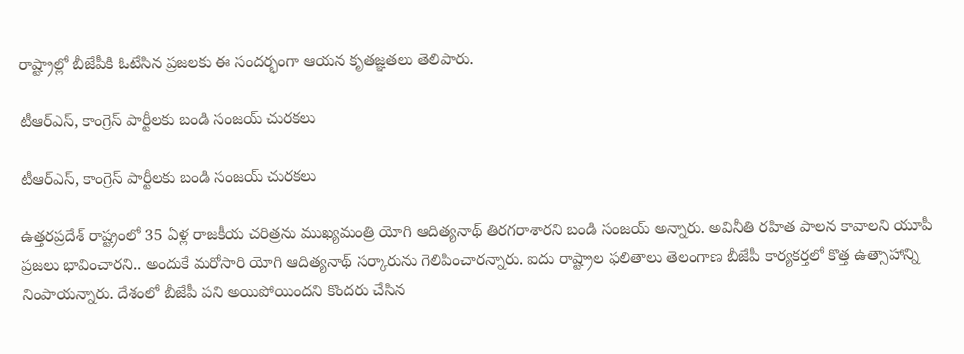రాష్ట్రాల్లో బీజేపీకి ఓటేసిన ప్రజలకు ఈ సందర్భంగా ఆయన కృతజ్ఞతలు తెలిపారు.

టీఆర్ఎస్, కాంగ్రెస్ పార్టీలకు బండి సంజయ్ చురకలు

టీఆర్ఎస్, కాంగ్రెస్ పార్టీలకు బండి సంజయ్ చురకలు

ఉత్తరప్రదేశ్ రాష్ట్రంలో 35 ఏళ్ల రాజకీయ చరిత్రను ముఖ్యమంత్రి యోగి ఆదిత్యనాథ్ తిరగరాశారని బండి సంజయ్ అన్నారు. అవినీతి రహిత పాలన కావాలని యూపీ ప్రజలు భావించారని.. అందుకే మరోసారి యోగి ఆదిత్యనాథ్ సర్కారును గెలిపించారన్నారు. ఐదు రాష్ట్రాల ఫలితాలు తెలంగాణ బీజేపీ కార్యకర్తలో కొత్త ఉత్సాహాన్ని నింపాయన్నారు. దేశంలో బీజేపీ పని అయిపోయిందని కొందరు చేసిన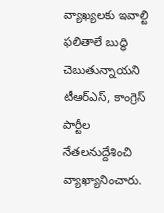వ్యాఖ్యలకు ఇవాల్టి ఫలితాలే బుద్ధి చెబుతున్నాయని టీఆర్ఎస్, కాంగ్రెస్ పార్టీల నేతలనుద్దేశించి వ్యాఖ్యానించారు.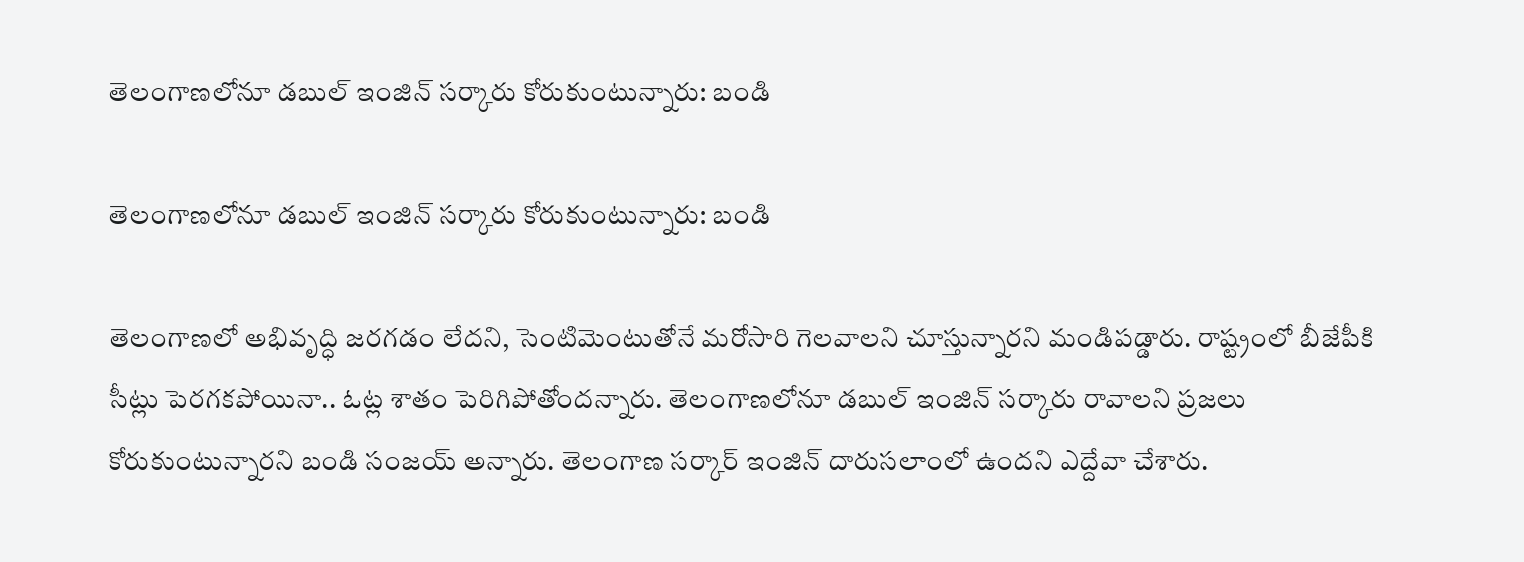తెలంగాణలోనూ డబుల్ ఇంజిన్ సర్కారు కోరుకుంటున్నారు: బండి

తెలంగాణలోనూ డబుల్ ఇంజిన్ సర్కారు కోరుకుంటున్నారు: బండి

తెలంగాణలో అభివృద్ధి జరగడం లేదని, సెంటిమెంటుతోనే మరోసారి గెలవాలని చూస్తున్నారని మండిపడ్డారు. రాష్ట్రంలో బీజేపీకి సీట్లు పెరగకపోయినా.. ఓట్ల శాతం పెరిగిపోతోందన్నారు. తెలంగాణలోనూ డబుల్ ఇంజిన్ సర్కారు రావాలని ప్రజలు కోరుకుంటున్నారని బండి సంజయ్ అన్నారు. తెలంగాణ సర్కార్ ఇంజిన్ దారుసలాంలో ఉందని ఎద్దేవా చేశారు.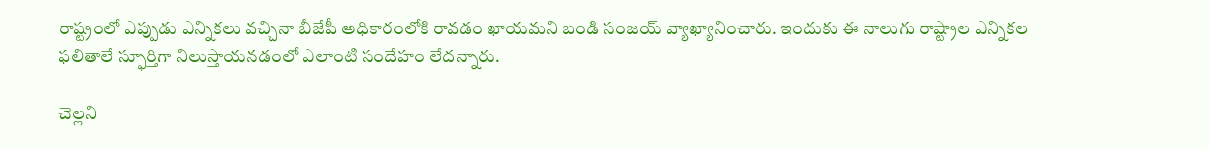రాష్ట్రంలో ఎప్పుడు ఎన్నికలు వచ్చినా బీజేపీ అధికారంలోకి రావడం ఖాయమని బండి సంజయ్ వ్యాఖ్యానించారు. ఇందుకు ఈ నాలుగు రాష్ట్రాల ఎన్నికల ఫలితాలే స్ఫూర్తిగా నిలుస్తాయనడంలో ఎలాంటి సందేహం లేదన్నారు.

చెల్లని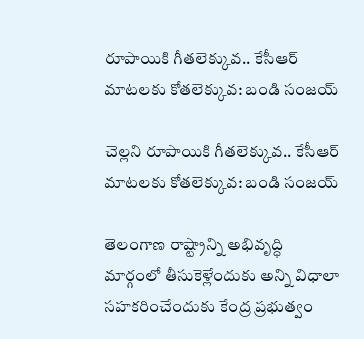రూపాయికి గీతలెక్కువ.. కేసీఆర్ మాటలకు కోతలెక్కువ: బండి సంజయ్

చెల్లని రూపాయికి గీతలెక్కువ.. కేసీఆర్ మాటలకు కోతలెక్కువ: బండి సంజయ్

తెలంగాణ రాష్ట్రాన్ని అభివృద్ధి మార్గంలో తీసుకెళ్లేందుకు అన్ని విధాలా సహకరించేందుకు కేంద్ర ప్రభుత్వం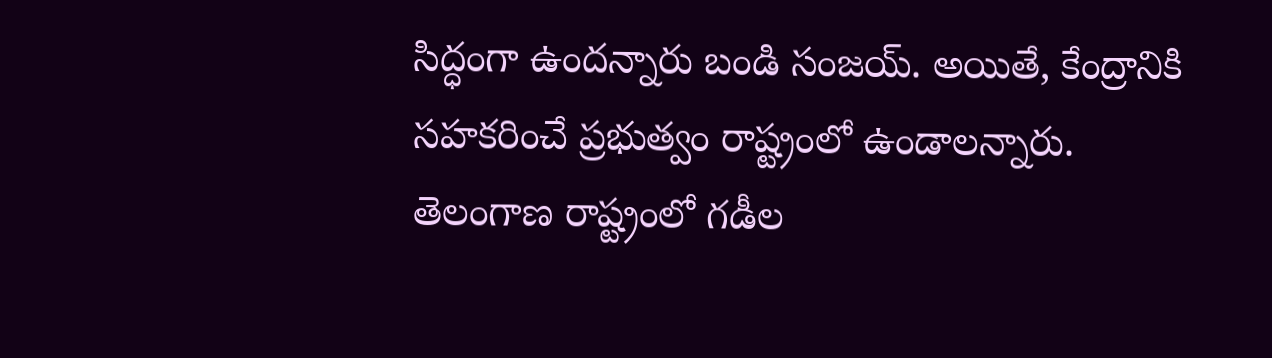సిద్ధంగా ఉందన్నారు బండి సంజయ్. అయితే, కేంద్రానికి సహకరించే ప్రభుత్వం రాష్ట్రంలో ఉండాలన్నారు. తెలంగాణ రాష్ట్రంలో గడీల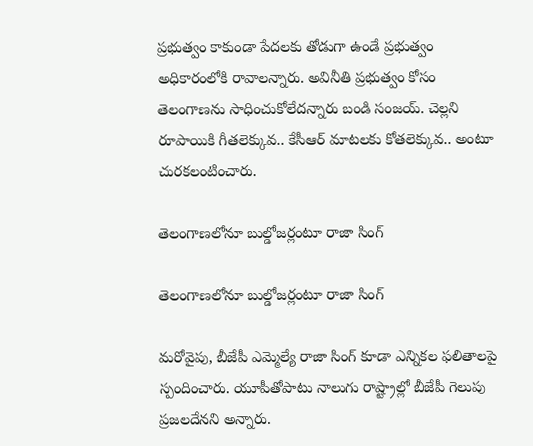ప్రభుత్వం కాకుండా పేదలకు తోడుగా ఉండే ప్రభుత్వం అధికారంలోకి రావాలన్నారు. అవినీతి ప్రభుత్వం కోసం తెలంగాణను సాధించుకోలేదన్నారు బండి సంజయ్. చెల్లని రూపాయికి గీతలెక్కువ.. కేసీఆర్ మాటలకు కోతలెక్కువ.. అంటూ చురకలంటించారు.

తెలంగాణలోనూ బుల్డోజర్లంటూ రాజా సింగ్

తెలంగాణలోనూ బుల్డోజర్లంటూ రాజా సింగ్

మరోవైపు, బీజేపీ ఎమ్మెల్యే రాజా సింగ్ కూడా ఎన్నికల ఫలితాలపై స్పందించారు. యూపీతోపాటు నాలుగు రాష్ట్రాల్లో బీజేపీ గెలుపు ప్రజలదేనని అన్నారు.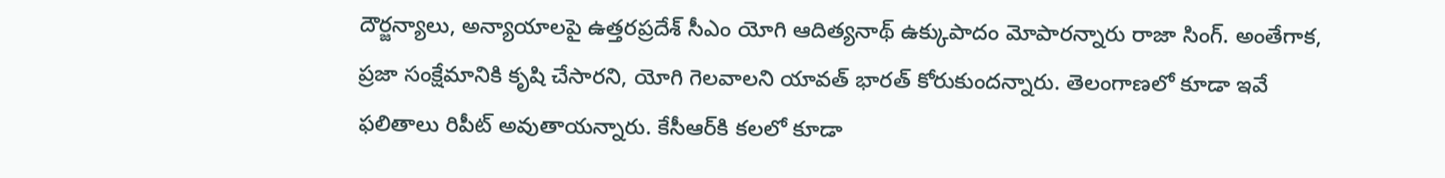దౌర్జన్యాలు, అన్యాయాలపై ఉత్తరప్రదేశ్ సీఎం యోగి ఆదిత్యనాథ్‌ ఉక్కుపాదం మోపారన్నారు రాజా సింగ్. అంతేగాక, ప్రజా సంక్షేమానికి కృషి చేసారని, యోగి గెలవాలని యావత్ భారత్ కోరుకుందన్నారు. తెలంగాణలో కూడా ఇవే ఫలితాలు రిపీట్ అవుతాయన్నారు. కేసీఆర్‌కి కలలో కూడా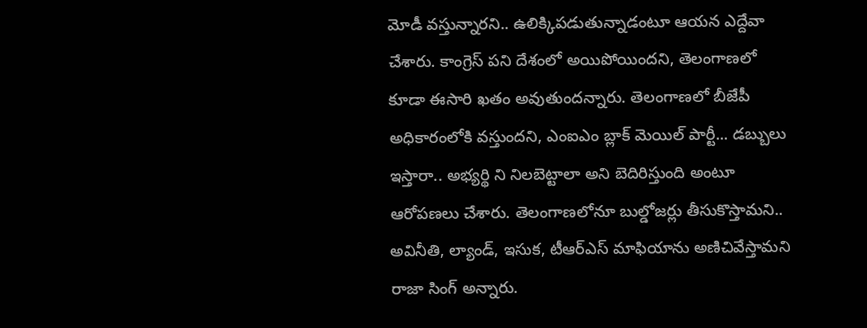మోడీ వస్తున్నారని.. ఉలిక్కిపడుతున్నాడంటూ ఆయన ఎద్దేవా చేశారు. కాంగ్రెస్ పని దేశంలో అయిపోయిందని, తెలంగాణలో కూడా ఈసారి ఖతం అవుతుందన్నారు. తెలంగాణలో బీజేపీ అధికారంలోకి వస్తుందని, ఎంఐఎం బ్లాక్ మెయిల్ పార్టీ... డబ్బులు ఇస్తారా.. అభ్యర్థి ని నిలబెట్టాలా అని బెదిరిస్తుంది అంటూ ఆరోపణలు చేశారు. తెలంగాణలోనూ బుల్డోజర్లు తీసుకొస్తామని.. అవినీతి, ల్యాండ్, ఇసుక, టీఆర్ఎస్ మాఫియాను అణిచివేస్తామని రాజా సింగ్ అన్నారు.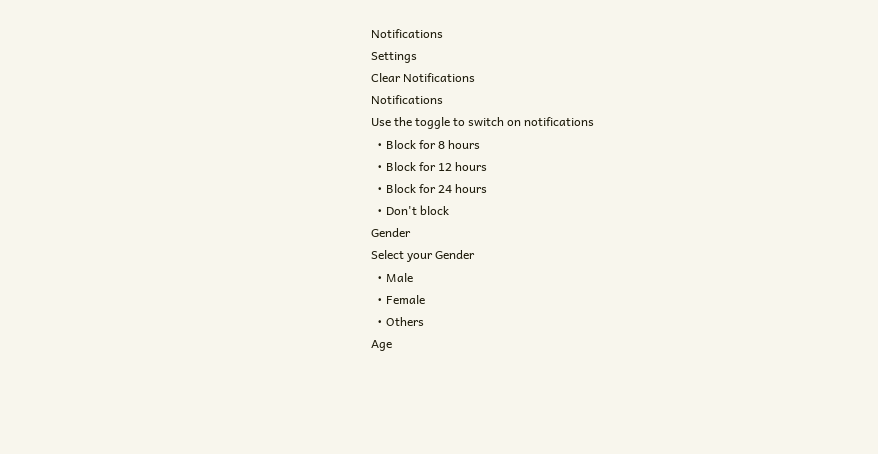Notifications
Settings
Clear Notifications
Notifications
Use the toggle to switch on notifications
  • Block for 8 hours
  • Block for 12 hours
  • Block for 24 hours
  • Don't block
Gender
Select your Gender
  • Male
  • Female
  • Others
Age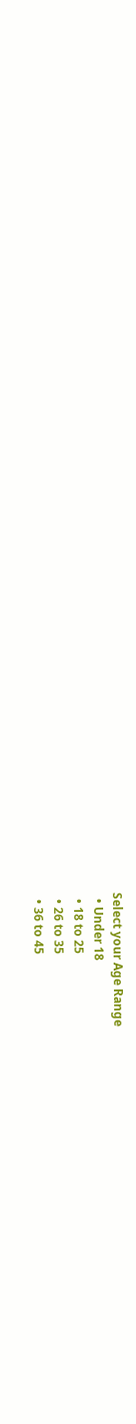Select your Age Range
  • Under 18
  • 18 to 25
  • 26 to 35
  • 36 to 45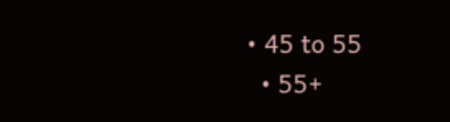• 45 to 55
  • 55+